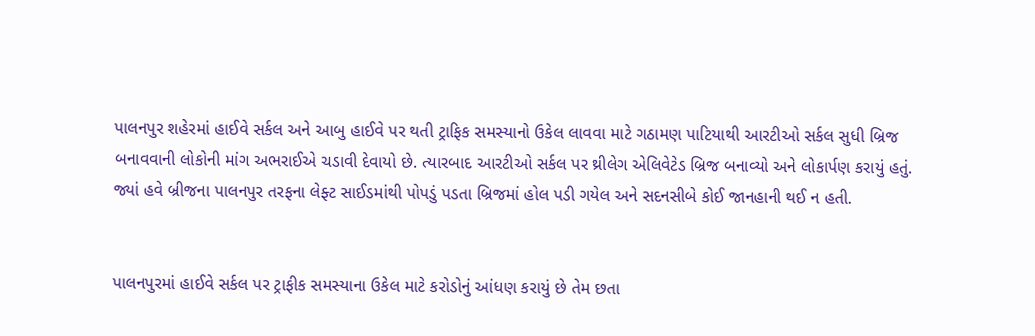પાલનપુર શહેરમાં હાઈવે સર્કલ અને આબુ હાઈવે પર થતી ટ્રાફિક સમસ્યાનો ઉકેલ લાવવા માટે ગઠામણ પાટિયાથી આરટીઓ સર્કલ સુધી બ્રિજ બનાવવાની લોકોની માંગ અભરાઈએ ચડાવી દેવાયો છે. ત્યારબાદ આરટીઓ સર્કલ પર થ્રીલેગ એલિવેટેડ બ્રિજ બનાવ્યો અને લોકાર્પણ કરાયું હતું. જ્યાં હવે બ્રીજના પાલનપુર તરફના લેફ્ટ સાઈડમાંથી પોપડું પડતા બ્રિજમાં હોલ પડી ગયેલ અને સદનસીબે કોઈ જાનહાની થઈ ન હતી.


પાલનપુરમાં હાઈવે સર્કલ પર ટ્રાફીક સમસ્યાના ઉકેલ માટે કરોડોનું આંધણ કરાયું છે તેમ છતા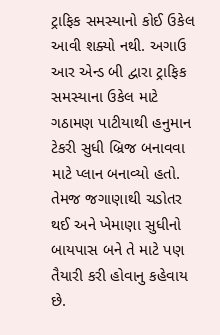ટ્રાફિક સમસ્યાનો કોઈ ઉકેલ આવી શક્યો નથી. અગાઉ આર એન્ડ બી દ્વારા ટ્રાફિક સમસ્યાના ઉકેલ માટે ગઠામણ પાટીયાથી હનુમાન ટેકરી સુધી બ્રિજ બનાવવા માટે પ્લાન બનાવ્યો હતો. તેમજ જગાણાથી ચડોતર થઈ અને ખેમાણા સુધીનો બાયપાસ બને તે માટે પણ તૈયારી કરી હોવાનુ કહેવાય છે.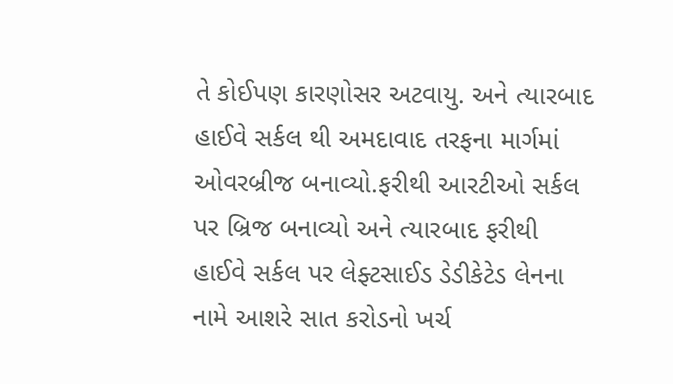તે કોઈપણ કારણોસર અટવાયુ. અને ત્યારબાદ હાઈવે સર્કલ થી અમદાવાદ તરફના માર્ગમાં ઓવરબ્રીજ બનાવ્યો.ફરીથી આરટીઓ સર્કલ પર બ્રિજ બનાવ્યો અને ત્યારબાદ ફરીથી હાઈવે સર્કલ પર લેફ્ટસાઈડ ડેડીકેટેડ લેનના નામે આશરે સાત કરોડનો ખર્ચ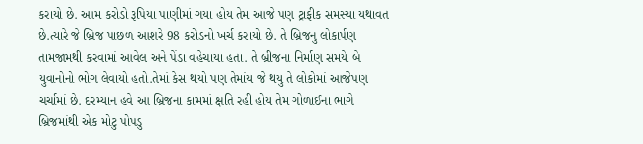કરાયો છે. આમ કરોડો રૂપિયા પાણીમાં ગયા હોય તેમ આજે પણ ટ્રાફીક સમસ્યા યથાવત છે.ત્યારે જે બ્રિજ પાછળ આશરે 98 કરોડનો ખર્ચ કરાયો છે. તે બ્રિજનુ લોકાર્પણ તામજામથી કરવામાં આવેલ અને પેંડા વહેચાયા હતા. તે બ્રીજના નિર્માણ સમયે બે યુવાનોનો ભોગ લેવાયો હતો.તેમાં કેસ થયો પણ તેમાંય જે થયુ તે લોકોમાં આજેપણ ચર્ચામાં છે. દરમ્યાન હવે આ બ્રિજના કામમાં ક્ષતિ રહી હોય તેમ ગોળાઈના ભાગે બ્રિજમાંથી એક મોટુ પોપડુ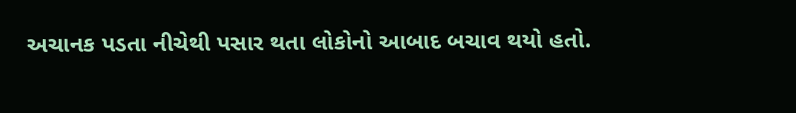અચાનક પડતા નીચેથી પસાર થતા લોકોનો આબાદ બચાવ થયો હતો.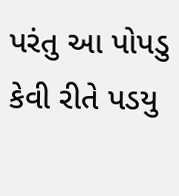પરંતુ આ પોપડુ કેવી રીતે પડયુ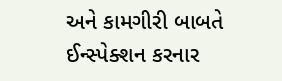અને કામગીરી બાબતે ઈન્સ્પેક્શન કરનાર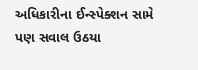અધિકારીના ઈન્સ્પેક્શન સામે પણ સવાલ ઉઠયા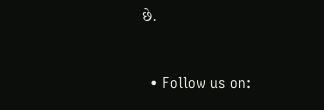છે.


  • Follow us on: